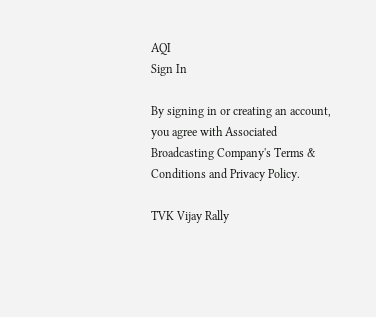AQI
Sign In

By signing in or creating an account, you agree with Associated Broadcasting Company's Terms & Conditions and Privacy Policy.

TVK Vijay Rally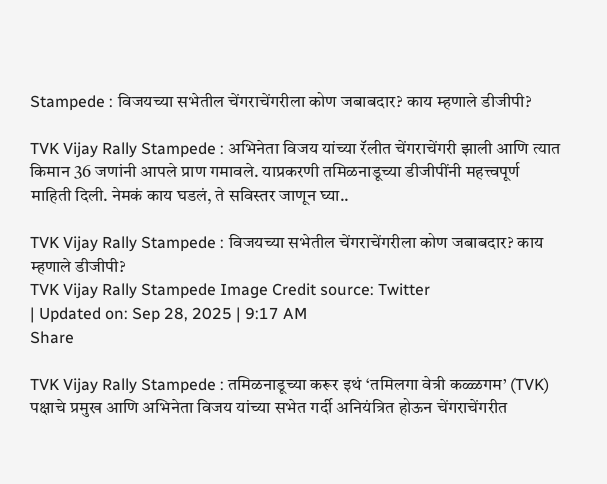Stampede : विजयच्या सभेतील चेंगराचेंगरीला कोण जबाबदार? काय म्हणाले डीजीपी?

TVK Vijay Rally Stampede : अभिनेता विजय यांच्या रॅलीत चेंगराचेंगरी झाली आणि त्यात किमान 36 जणांनी आपले प्राण गमावले. याप्रकरणी तमिळनाडूच्या डीजीपींनी महत्त्वपूर्ण माहिती दिली. नेमकं काय घडलं, ते सविस्तर जाणून घ्या..

TVK Vijay Rally Stampede : विजयच्या सभेतील चेंगराचेंगरीला कोण जबाबदार? काय म्हणाले डीजीपी?
TVK Vijay Rally Stampede Image Credit source: Twitter
| Updated on: Sep 28, 2025 | 9:17 AM
Share

TVK Vijay Rally Stampede : तमिळनाडूच्या करूर इथं ‘तमिलगा वेत्री कळ्ळगम’ (TVK) पक्षाचे प्रमुख आणि अभिनेता विजय यांच्या सभेत गर्दी अनियंत्रित होऊन चेंगराचेंगरीत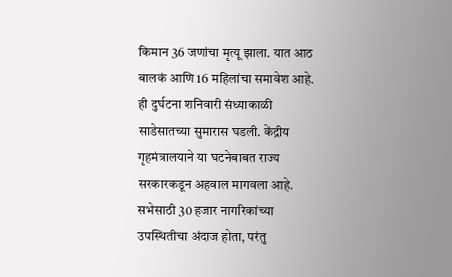किमान 36 जणांचा मृत्यू झाला. यात आठ बालकं आणि 16 महिलांचा समावेश आहे. ही दुर्घटना शनिवारी संध्याकाळी साडेसातच्या सुमारास घडली. केंद्रीय गृहमंत्रालयाने या घटनेबाबत राज्य सरकारकडून अहवाल मागवला आहे. सभेसाठी 30 हजार नागरिकांच्या उपस्थितीचा अंदाज होता, परंतु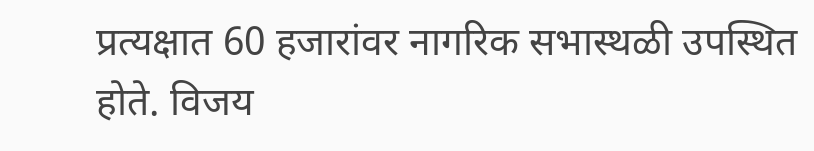प्रत्यक्षात 60 हजारांवर नागरिक सभास्थळी उपस्थित होते. विजय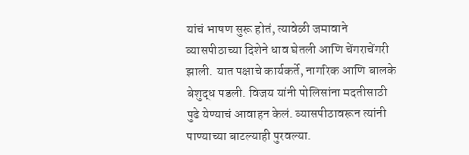यांचं भाषण सुरू होतं, त्यावेळी जमावाने व्यासपीठाच्या दिशेने धाव घेतली आणि चेंगराचेंगरी झाली. यात पक्षाचे कार्यकर्ते, नागरिक आणि बालके बेशुद्ध पडली. विजय यांनी पोलिसांना मदतीसाठी पुढे येण्याचं आवाहन केलं. व्यासपीठावरून त्यांनी पाण्याच्या बाटल्याही पुरवल्या.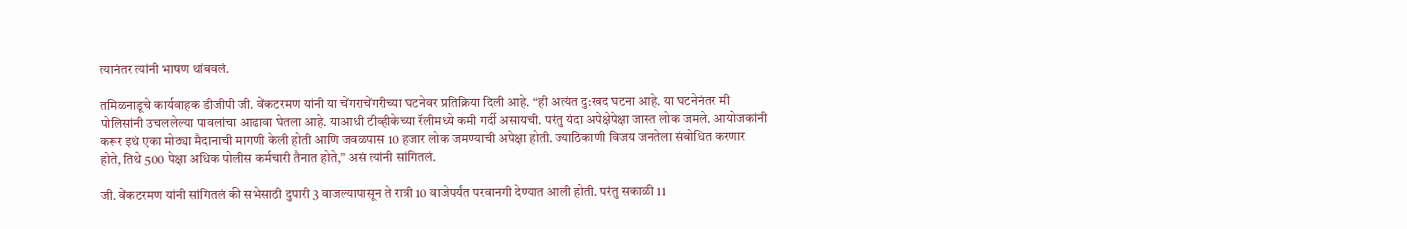त्यानंतर त्यांनी भाषण थांबवलं.

तमिळनाडूचे कार्यवाहक डीजीपी जी. वेंकटरमण यांनी या चेंगराचेंगरीच्या घटनेवर प्रतिक्रिया दिली आहे. “ही अत्यंत दु:खद घटना आहे. या घटनेनंतर मी पोलिसांनी उचललेल्या पावलांचा आढावा घेतला आहे. याआधी टीव्हीकेच्या रॅलीमध्ये कमी गर्दी असायची. परंतु यंदा अपेक्षेपेक्षा जास्त लोक जमले. आयोजकांनी करूर इथं एका मोठ्या मैदानाची मागणी केली होती आणि जवळपास 10 हजार लोक जमण्याची अपेक्षा होती. ज्याठिकाणी विजय जनतेला संबोधित करणार होते, तिथे 500 पेक्षा अधिक पोलीस कर्मचारी तैनात होते,” असं त्यांनी सांगितलं.

जी. वेंकटरमण यांनी सांगितलं की सभेसाठी दुपारी 3 वाजल्यापासून ते रात्री 10 वाजेपर्यंत परवानगी देण्यात आली होती. परंतु सकाळी 11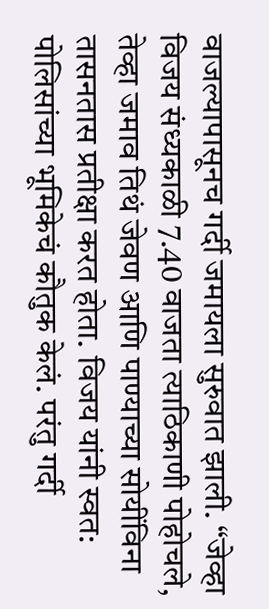वाजल्यापासूनच गर्दी जमायला सुरुवात झाली. “जेव्हा विजय संध्यकाळी 7.40 वाजता त्याठिकाणी पोहोचले, तेव्हा जमाव तिथं जेवण आणि पाण्याच्या सोयींविना तासनतास प्रतीक्षा करत होता. विजय यांनी स्वत: पोलिसांच्या भूमिकेचं कौतुक केलं. परंतु गर्दी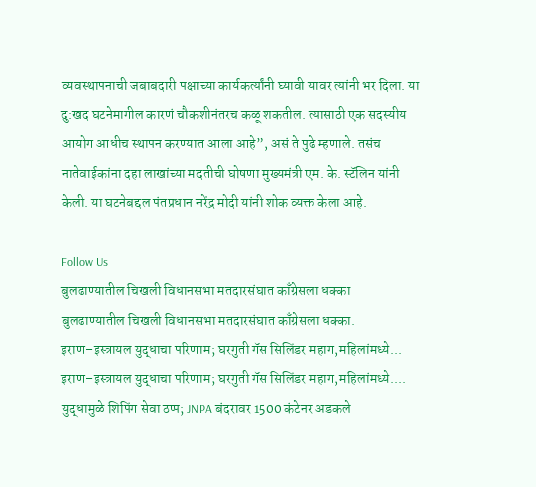व्यवस्थापनाची जबाबदारी पक्षाच्या कार्यकर्त्यांनी घ्यावी यावर त्यांनी भर दिला. या दु:खद घटनेमागील कारणं चौकशीनंतरच कळू शकतील. त्यासाठी एक सदस्यीय आयोग आधीच स्थापन करण्यात आला आहे”, असं ते पुढे म्हणाले. तसंच नातेवाईकांना दहा लाखांच्या मदतीची घोषणा मुख्यमंत्री एम. के. स्टॅलिन यांनी केली. या घटनेबद्दल पंतप्रधान नरेंद्र मोदी यांनी शोक व्यक्त केला आहे.

Follow Us
बुलढाण्यातील चिखली विधानसभा मतदारसंघात काँग्रेसला धक्का
बुलढाण्यातील चिखली विधानसभा मतदारसंघात काँग्रेसला धक्का.
इराण–इस्त्रायल युद्धाचा परिणाम; घरगुती गॅस सिलिंडर महाग,महिलांमध्ये...
इराण–इस्त्रायल युद्धाचा परिणाम; घरगुती गॅस सिलिंडर महाग,महिलांमध्ये....
युद्धामुळे शिपिंग सेवा ठप्प; JNPA बंदरावर 1500 कंटेनर अडकले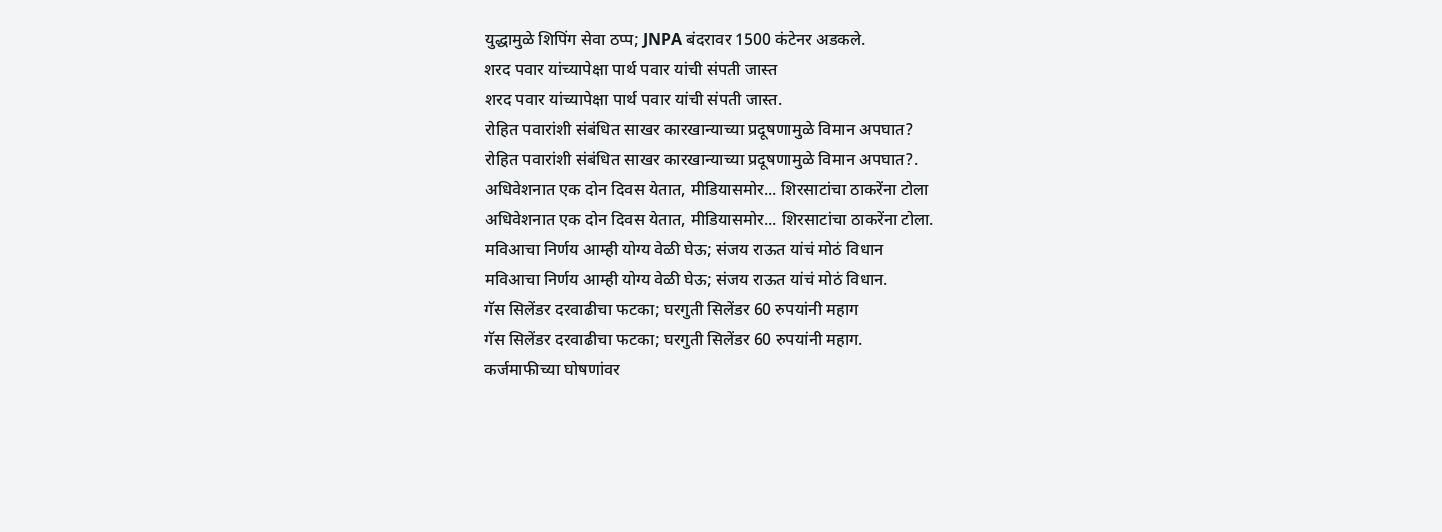युद्धामुळे शिपिंग सेवा ठप्प; JNPA बंदरावर 1500 कंटेनर अडकले.
शरद पवार यांच्यापेक्षा पार्थ पवार यांची संपती जास्त
शरद पवार यांच्यापेक्षा पार्थ पवार यांची संपती जास्त.
रोहित पवारांशी संबंधित साखर कारखान्याच्या प्रदूषणामुळे विमान अपघात?
रोहित पवारांशी संबंधित साखर कारखान्याच्या प्रदूषणामुळे विमान अपघात?.
अधिवेशनात एक दोन दिवस येतात, मीडियासमोर... शिरसाटांचा ठाकरेंना टोला
अधिवेशनात एक दोन दिवस येतात, मीडियासमोर... शिरसाटांचा ठाकरेंना टोला.
मविआचा निर्णय आम्ही योग्य वेळी घेऊ; संजय राऊत यांचं मोठं विधान
मविआचा निर्णय आम्ही योग्य वेळी घेऊ; संजय राऊत यांचं मोठं विधान.
गॅस सिलेंडर दरवाढीचा फटका; घरगुती सिलेंडर 60 रुपयांनी महाग
गॅस सिलेंडर दरवाढीचा फटका; घरगुती सिलेंडर 60 रुपयांनी महाग.
कर्जमाफीच्या घोषणांवर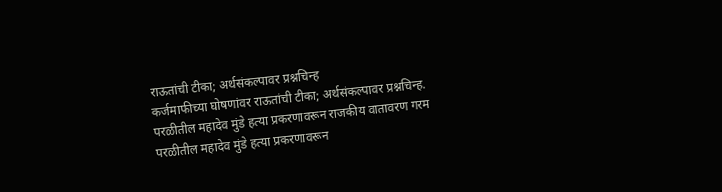राऊतांची टीका; अर्थसंकल्पावर प्रश्नचिन्ह
कर्जमाफीच्या घोषणांवर राऊतांची टीका; अर्थसंकल्पावर प्रश्नचिन्ह.
परळीतील महादेव मुंडे हत्या प्रकरणावरून राजकीय वातावरण गरम
परळीतील महादेव मुंडे हत्या प्रकरणावरून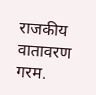राजकीय वातावरण गरम.